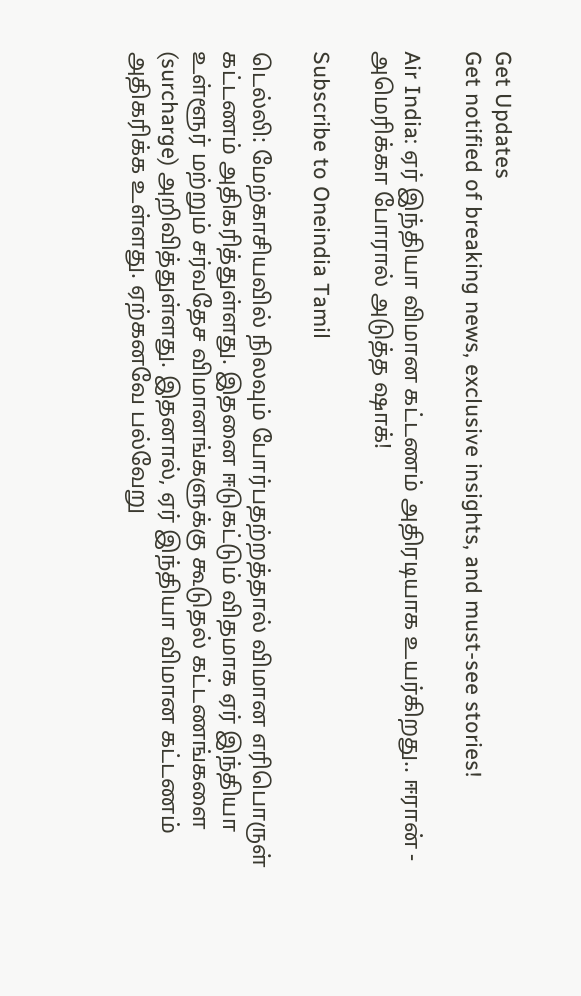Get Updates
Get notified of breaking news, exclusive insights, and must-see stories!

Air India: ஏர் இந்தியா விமான கட்டணம் அதிரடியாக உயர்கிறது.. ஈரான் - அமெரிக்கா போரால் அடுத்த ஷாக்!

Subscribe to Oneindia Tamil

டெல்லி: மேற்காசியவில் நிலவும் போர்பதற்றத்தால் விமான எரிபொருள் கட்டணம் அதிகரித்துள்ளது. இதனை ஈடுகட்டும் விதமாக ஏர் இந்தியா உள்ளூர் மற்றும் சர்வதேச விமானங்களுக்கு கூடுதல் கட்டணங்களை (surcharge) அறிவித்துள்ளது. இதனால், ஏர் இந்தியா விமான கட்டணம் அதிகரிக்க உள்ளது. ஏற்கனவே பல்வேறு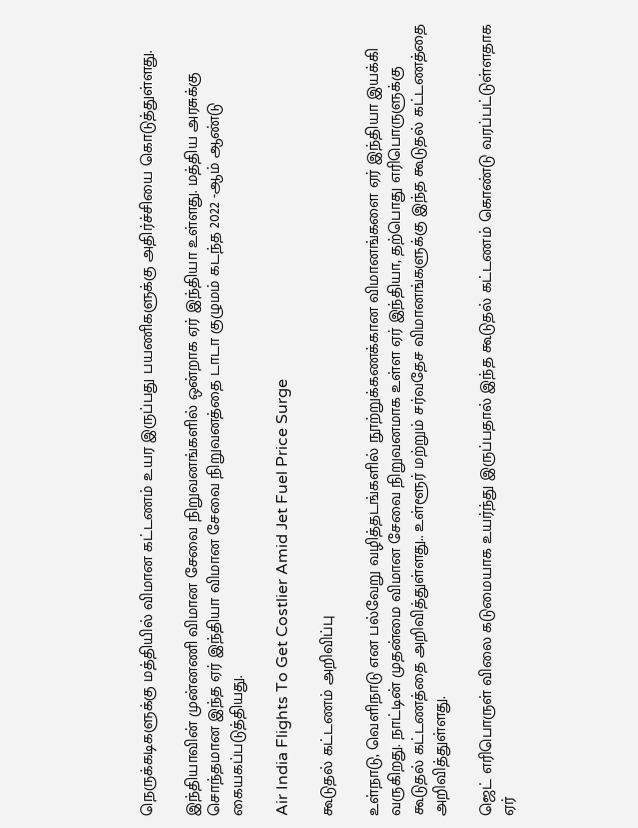நெருக்கடிகளுக்கு மத்தியில் விமான கட்டணம் உயர இருப்பது பயணிகளுக்கு அதிர்ச்சியை கொடுத்துள்ளது.

இந்தியாவின் முன்னணி விமான சேவை நிறுவனங்களில் ஒன்றாக ஏர் இந்தியா உள்ளது. மத்திய அரசுக்கு சொந்தமான இந்த ஏர் இந்தியா விமான சேவை நிறுவனத்தை டாடா குழுமம் கடந்த 2022 -ஆம் ஆண்டு கையகப்படுத்தியது.

Air India Flights To Get Costlier Amid Jet Fuel Price Surge

கூடுதல் கட்டணம் அறிவிப்பு

உள்நாடு, வெளிநாடு என பல்வேறு வழித்தடங்களில் நூற்றுக்கணக்கான விமானங்களை ஏர் இந்தியா இயக்கி வருகிறது. நாட்டின் முதன்மை விமான சேவை நிறுவனமாக உள்ள ஏர் இந்தியா, தற்பொது எரிபொருளுக்கு கூடுதல் கட்டணத்தை அறிவித்துள்ளது.. உள்ளூர் மற்றும் சர்வதேச விமானங்களுக்கு இந்த கூடுதல் கட்டணத்தை அறிவித்துள்ளது.

ஜெட் எரிபொருள் விலை கடுமையாக உயர்ந்து இருப்பதால் இந்த கூடுதல் கட்டணம் கொண்டு வரப்பட்டுள்ளதாக ஏர்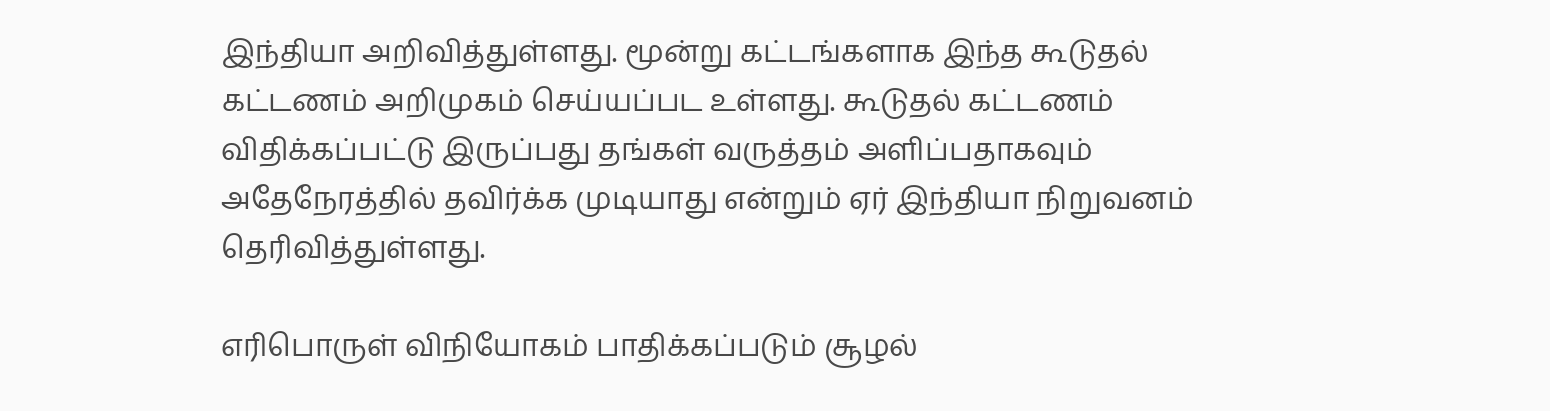இந்தியா அறிவித்துள்ளது. மூன்று கட்டங்களாக இந்த கூடுதல் கட்டணம் அறிமுகம் செய்யப்பட உள்ளது. கூடுதல் கட்டணம் விதிக்கப்பட்டு இருப்பது தங்கள் வருத்தம் அளிப்பதாகவும் அதேநேரத்தில் தவிர்க்க முடியாது என்றும் ஏர் இந்தியா நிறுவனம் தெரிவித்துள்ளது.

எரிபொருள் விநியோகம் பாதிக்கப்படும் சூழல்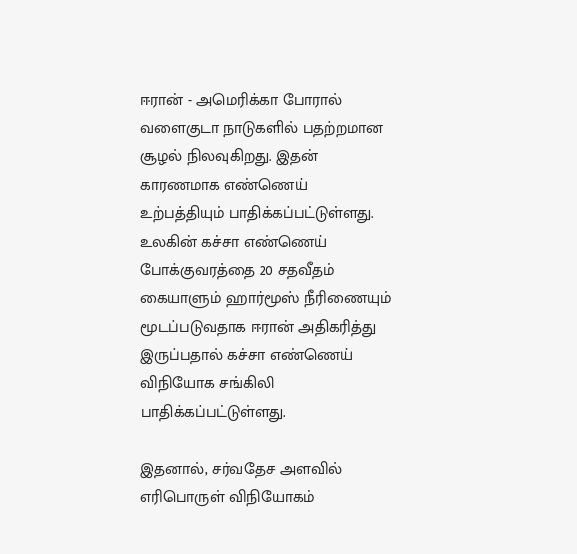ஈரான் - அமெரிக்கா போரால் வளைகுடா நாடுகளில் பதற்றமான சூழல் நிலவுகிறது. இதன் காரணமாக எண்ணெய் உற்பத்தியும் பாதிக்கப்பட்டுள்ளது. உலகின் கச்சா எண்ணெய் போக்குவரத்தை 20 சதவீதம் கையாளும் ஹார்மூஸ் நீரிணையும் மூடப்படுவதாக ஈரான் அதிகரித்து இருப்பதால் கச்சா எண்ணெய் விநியோக சங்கிலி பாதிக்கப்பட்டுள்ளது.

இதனால், சர்வதேச அளவில் எரிபொருள் விநியோகம்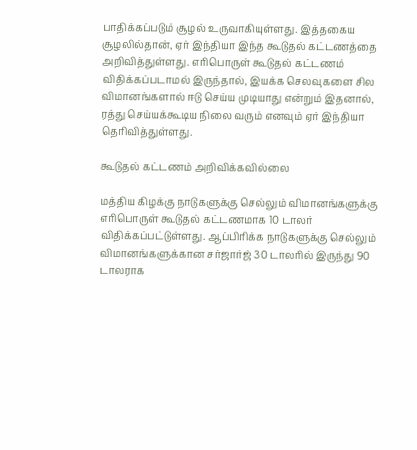பாதிக்கப்படும் சூழல் உருவாகியுள்ளது. இத்தகைய சூழலில்தான், ஏர் இந்தியா இந்த கூடுதல் கட்டணத்தை அறிவித்துள்ளது. எரிபொருள் கூடுதல் கட்டணம் விதிக்கப்படாமல் இருந்தால், இயக்க செலவுகளை சில விமானங்களால் ஈடு செய்ய முடியாது என்றும் இதனால், ரத்து செய்யக்கூடிய நிலை வரும் எனவும் ஏர் இந்தியா தெரிவித்துள்ளது.

கூடுதல் கட்டணம் அறிவிக்கவில்லை

மத்திய கிழக்கு நாடுகளுக்கு செல்லும் விமானங்களுக்கு எரிபொருள் கூடுதல் கட்டணமாக 10 டாலர் விதிக்கப்பட்டுள்ளது. ஆப்பிரிக்க நாடுகளுக்கு செல்லும் விமானங்களுக்கான சர்ஜார்ஜ் 30 டாலரில் இருந்து 90 டாலராக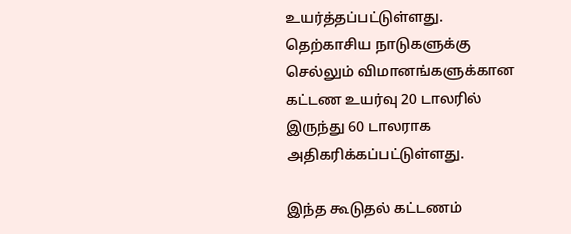உயர்த்தப்பட்டுள்ளது. தெற்காசிய நாடுகளுக்கு செல்லும் விமானங்களுக்கான கட்டண உயர்வு 20 டாலரில் இருந்து 60 டாலராக அதிகரிக்கப்பட்டுள்ளது.

இந்த கூடுதல் கட்டணம்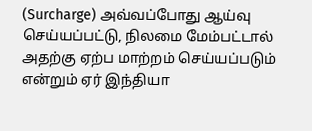(Surcharge) அவ்வப்போது ஆய்வு செய்யப்பட்டு, நிலமை மேம்பட்டால் அதற்கு ஏற்ப மாற்றம் செய்யப்படும் என்றும் ஏர் இந்தியா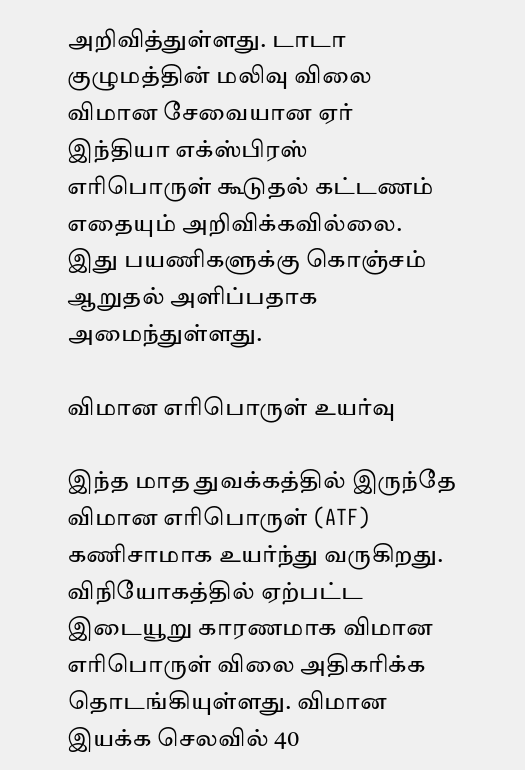அறிவித்துள்ளது. டாடா குழுமத்தின் மலிவு விலை விமான சேவையான ஏர் இந்தியா எக்ஸ்பிரஸ் எரிபொருள் கூடுதல் கட்டணம் எதையும் அறிவிக்கவில்லை. இது பயணிகளுக்கு கொஞ்சம் ஆறுதல் அளிப்பதாக அமைந்துள்ளது.

விமான எரிபொருள் உயர்வு

இந்த மாத துவக்கத்தில் இருந்தே விமான எரிபொருள் (ATF) கணிசாமாக உயர்ந்து வருகிறது. விநியோகத்தில் ஏற்பட்ட இடையூறு காரணமாக விமான எரிபொருள் விலை அதிகரிக்க தொடங்கியுள்ளது. விமான இயக்க செலவில் 40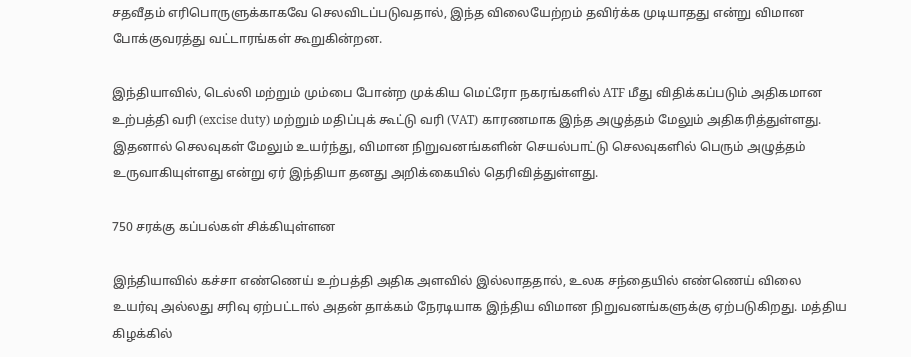சதவீதம் எரிபொருளுக்காகவே செலவிடப்படுவதால், இந்த விலையேற்றம் தவிர்க்க முடியாதது என்று விமான போக்குவரத்து வட்டாரங்கள் கூறுகின்றன.

இந்தியாவில், டெல்லி மற்றும் மும்பை போன்ற முக்கிய மெட்ரோ நகரங்களில் ATF மீது விதிக்கப்படும் அதிகமான உற்பத்தி வரி (excise duty) மற்றும் மதிப்புக் கூட்டு வரி (VAT) காரணமாக இந்த அழுத்தம் மேலும் அதிகரித்துள்ளது. இதனால் செலவுகள் மேலும் உயர்ந்து, விமான நிறுவனங்களின் செயல்பாட்டு செலவுகளில் பெரும் அழுத்தம் உருவாகியுள்ளது என்று ஏர் இந்தியா தனது அறிக்கையில் தெரிவித்துள்ளது.

750 சரக்கு கப்பல்கள் சிக்கியுள்ளன

இந்தியாவில் கச்சா எண்ணெய் உற்பத்தி அதிக அளவில் இல்லாததால், உலக சந்தையில் எண்ணெய் விலை உயர்வு அல்லது சரிவு ஏற்பட்டால் அதன் தாக்கம் நேரடியாக இந்திய விமான நிறுவனங்களுக்கு ஏற்படுகிறது. மத்திய கிழக்கில்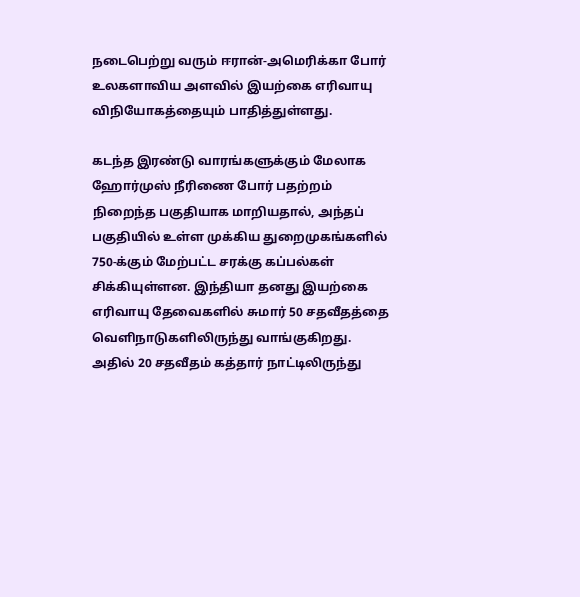நடைபெற்று வரும் ஈரான்-அமெரிக்கா போர் உலகளாவிய அளவில் இயற்கை எரிவாயு விநியோகத்தையும் பாதித்துள்ளது.

கடந்த இரண்டு வாரங்களுக்கும் மேலாக ஹோர்முஸ் நீரிணை போர் பதற்றம் நிறைந்த பகுதியாக மாறியதால், அந்தப் பகுதியில் உள்ள முக்கிய துறைமுகங்களில் 750-க்கும் மேற்பட்ட சரக்கு கப்பல்கள் சிக்கியுள்ளன. இந்தியா தனது இயற்கை எரிவாயு தேவைகளில் சுமார் 50 சதவீதத்தை வெளிநாடுகளிலிருந்து வாங்குகிறது. அதில் 20 சதவீதம் கத்தார் நாட்டிலிருந்து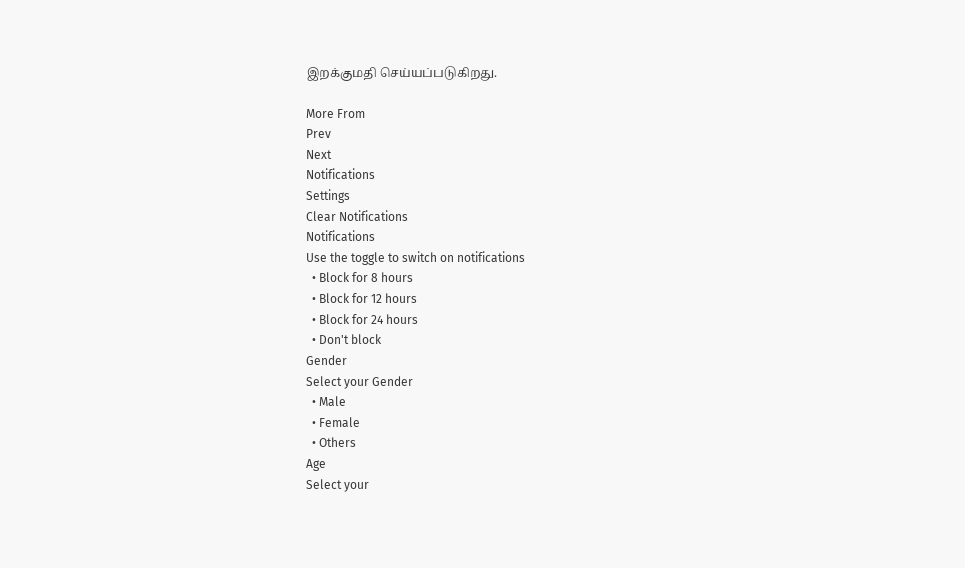இறக்குமதி செய்யப்படுகிறது.

More From
Prev
Next
Notifications
Settings
Clear Notifications
Notifications
Use the toggle to switch on notifications
  • Block for 8 hours
  • Block for 12 hours
  • Block for 24 hours
  • Don't block
Gender
Select your Gender
  • Male
  • Female
  • Others
Age
Select your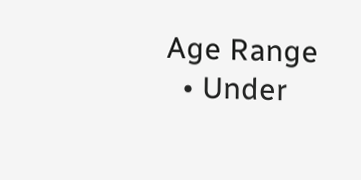Age Range
  • Under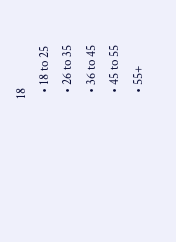18
  • 18 to 25
  • 26 to 35
  • 36 to 45
  • 45 to 55
  • 55+